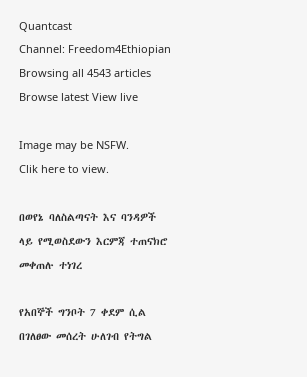Quantcast
Channel: Freedom4Ethiopian
Browsing all 4543 articles
Browse latest View live

Image may be NSFW.
Clik here to view.

በወየኔ ባለስልጣናት እና ባንዳዎች ላይ የሚወስደውን እርምጃ ተጠናክሮ መቀጠሉ ተነገረ

የአበኞች ግንቦት 7 ቀደም ሲል በገለፀው መሰረት ሁለገብ የትግል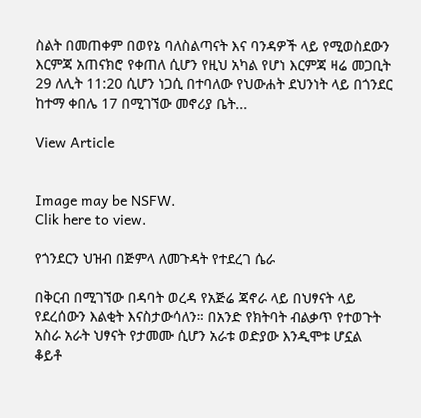ስልት በመጠቀም በወየኔ ባለስልጣናት እና ባንዳዎች ላይ የሚወስደውን እርምጃ አጠናክሮ የቀጠለ ሲሆን የዚህ አካል የሆነ እርምጃ ዛሬ መጋቢት 29 ለሊት 11:20 ሲሆን ነጋሲ በተባለው የህውሐት ደህንነት ላይ በጎንደር ከተማ ቀበሌ 17 በሚገኘው መኖሪያ ቤት...

View Article


Image may be NSFW.
Clik here to view.

የጎንደርን ህዝብ በጅምላ ለመጉዳት የተደረገ ሴራ

በቅርብ በሚገኘው በዳባት ወረዳ የአጅሬ ጃኖራ ላይ በህፃናት ላይ የደረሰውን እልቂት እናስታውሳለን። በአንድ የክትባት ብልቃጥ የተወጉት አስራ አራት ህፃናት የታመሙ ሲሆን አራቱ ወድያው እንዲሞቱ ሆኗል ቆይቶ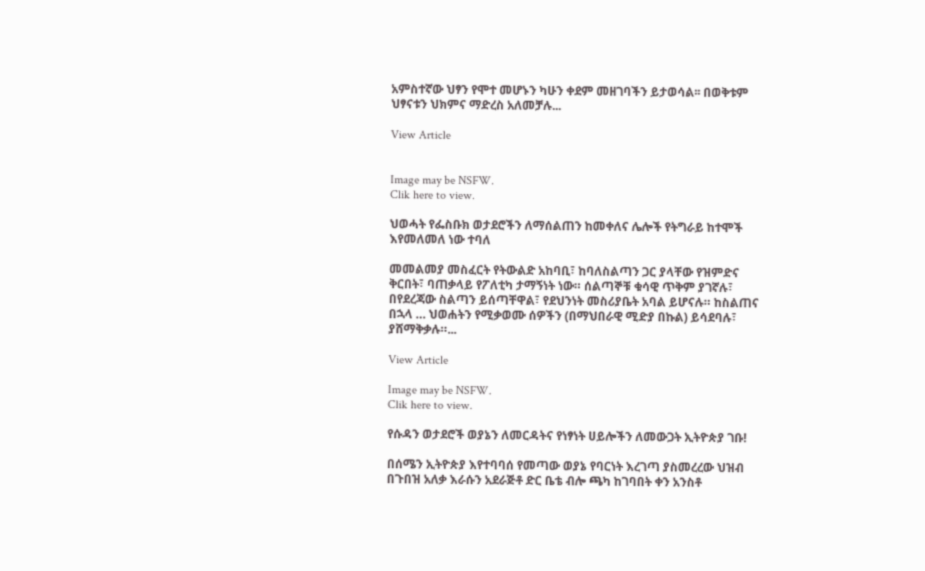አምስተኛው ህፃን የሞተ መሆኑን ካሁን ቀደም መዘገባችን ይታወሳል፡፡ በወቅቱም ህፃናቱን ህክምና ማድረስ አለመቻሉ...

View Article


Image may be NSFW.
Clik here to view.

ህወሓት የፌስቡክ ወታደሮችን ለማሰልጠን ከመቀለና ሌሎች የትግራይ ከተሞች እየመለመለ ነው ተባለ

መመልመያ መስፈርት የትውልድ አከባቢ፣ ከባለስልጣን ጋር ያላቸው የዝምድና ቅርበት፣ ባጠቃላይ የፖለቲካ ታማኝነት ነው። ሰልጣኞቹ ቁሳዊ ጥቅም ያገኛሉ፣ በየደረጃው ስልጣን ይሰጣቸዋል፣ የደህንነት መስሪያቤት አባል ይሆናሉ። ከስልጠና በኋላ … ህወሐትን የሚቃወሙ ሰዎችን (በማህበራዊ ሚድያ በኩል) ይሳደባሉ፣ ያሸማቅቃሉ።...

View Article

Image may be NSFW.
Clik here to view.

የሱዳን ወታደሮች ወያኔን ለመርዳትና የነፃነት ሀይሎችን ለመውጋት ኢትዮጵያ ገቡ!

በሰሜን ኢትዮጵያ እየተባባሰ የመጣው ወያኔ የባርነት እረገጣ ያስመረረው ህዝብ በጉበዝ አለቃ እራሱን አደራጅቶ ድር ቤቴ ብሎ ጫካ ከገባበት ቀን አንስቶ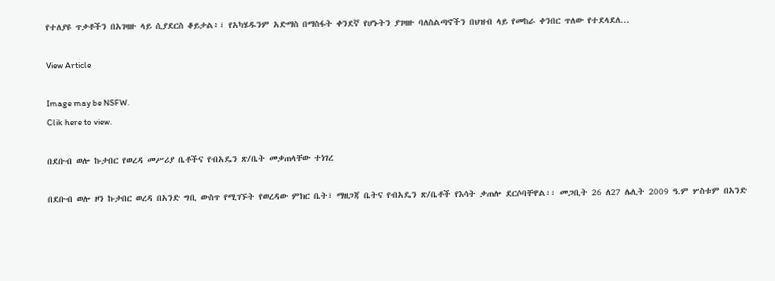የተለያዩ ጥቃቶችን በአገዛዙ ላይ ሲያደርስ ቆይታል፥፣ የአካሄዱንም አድማስ በማስፋት ቀንደኛ የሆኑትን ያገዛዙ ባለስልጣኖችን በህዝብ ላይ የመከራ ቀንበር ጥለው የተደላደለ...

View Article

Image may be NSFW.
Clik here to view.

በደቡብ ወሎ ኩታበር የወረዳ መሥሪያ ቤቶችና የብአዴን ጽ/ቤት መቃጠላቸው ተነገረ

በደቡብ ወሎ ዞን ኩታበር ወረዳ በአንድ ግቢ ውስጥ የሚገኙት የወረዳው ምክር ቤት፣ ማዘጋጃ ቤትና የብአዴን ጽ/ቤቶች የእሳት ቃጠሎ ደርሶባቸዋል፡፡ መጋቢት 26 ለ27 ሌሊት 2009 ዓ.ም ሦስቱም በአንድ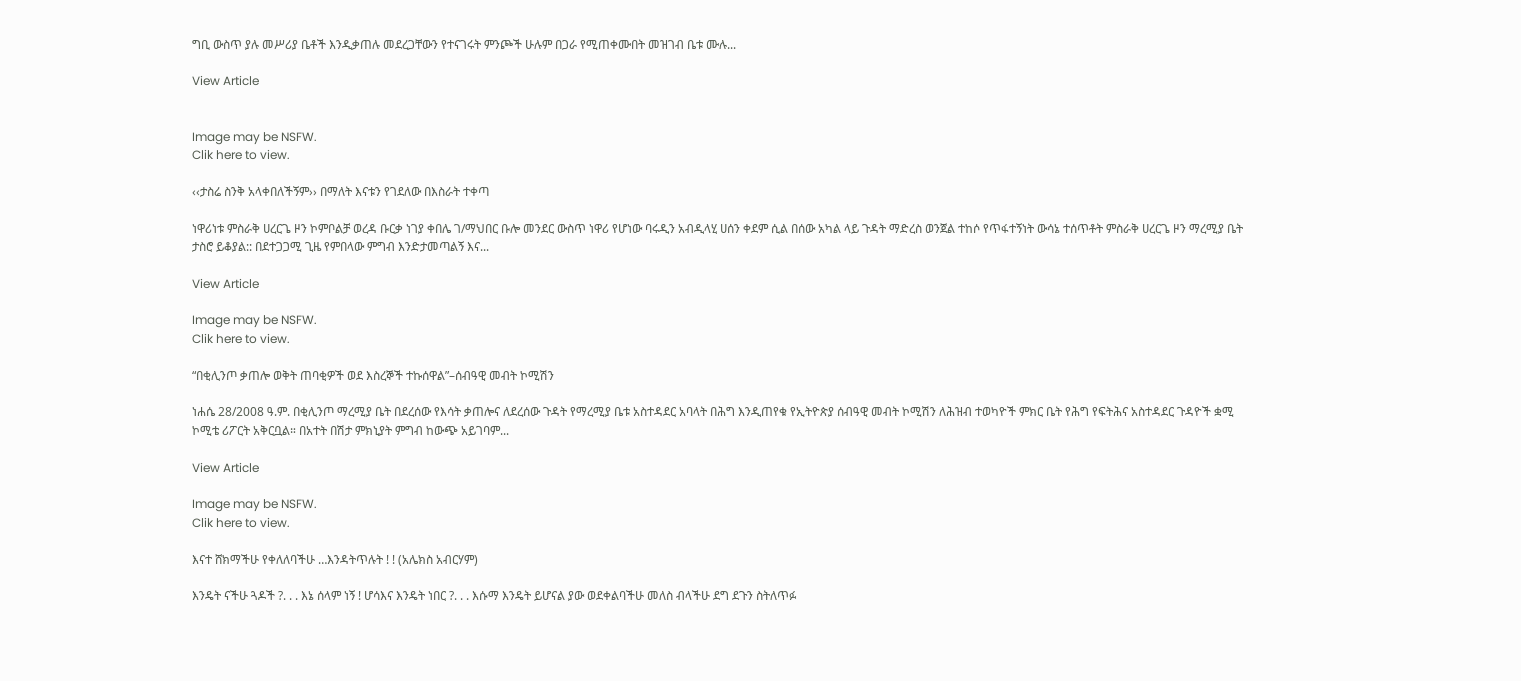ግቢ ውስጥ ያሉ መሥሪያ ቤቶች እንዲቃጠሉ መደረጋቸውን የተናገሩት ምንጮች ሁሉም በጋራ የሚጠቀሙበት መዝገብ ቤቱ ሙሉ...

View Article


Image may be NSFW.
Clik here to view.

‹‹ታስሬ ስንቅ አላቀበለችኝም›› በማለት እናቱን የገደለው በእስራት ተቀጣ

ነዋሪነቱ ምስራቅ ሀረርጌ ዞን ኮምቦልቻ ወረዳ ቡርቃ ነገያ ቀበሌ ገ/ማህበር ቡሎ መንደር ውስጥ ነዋሪ የሆነው ባሩዲን አብዲላሂ ሀሰን ቀደም ሲል በሰው አካል ላይ ጉዳት ማድረስ ወንጀል ተከሶ የጥፋተኝነት ውሳኔ ተሰጥቶት ምስራቅ ሀረርጌ ዞን ማረሚያ ቤት ታስሮ ይቆያል:: በደተጋጋሚ ጊዜ የምበላው ምግብ እንድታመጣልኝ እና...

View Article

Image may be NSFW.
Clik here to view.

“በቂሊንጦ ቃጠሎ ወቅት ጠባቂዎች ወደ እስረኞች ተኩሰዋል”–ሰብዓዊ መብት ኮሚሽን

ነሐሴ 28/2008 ዓ.ም. በቂሊንጦ ማረሚያ ቤት በደረሰው የእሳት ቃጠሎና ለደረሰው ጉዳት የማረሚያ ቤቱ አስተዳደር አባላት በሕግ እንዲጠየቁ የኢትዮጵያ ሰብዓዊ መብት ኮሚሽን ለሕዝብ ተወካዮች ምክር ቤት የሕግ የፍትሕና አስተዳደር ጉዳዮች ቋሚ ኮሚቴ ሪፖርት አቅርቧል። በአተት በሽታ ምክኒያት ምግብ ከውጭ አይገባም...

View Article

Image may be NSFW.
Clik here to view.

እናተ ሸክማችሁ የቀለለባችሁ …እንዳትጥሉት ! ! (አሌክስ አብርሃም)

እንዴት ናችሁ ጓዶች ?. . . እኔ ሰላም ነኝ ! ሆሳእና እንዴት ነበር ?. . . እሱማ እንዴት ይሆናል ያው ወደቀልባችሁ መለስ ብላችሁ ደግ ደጉን ስትለጥፉ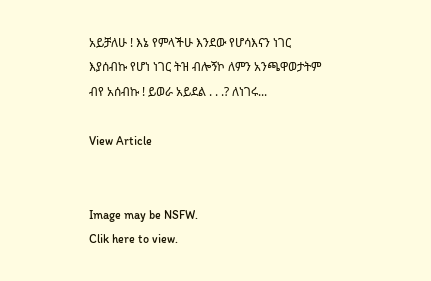አይቻለሁ ! እኔ የምላችሁ እንደው የሆሳእናን ነገር እያሰብኩ የሆነ ነገር ትዝ ብሎኝኮ ለምን አንጫዋወታትም ብየ አሰብኩ ! ይወራ አይደል . . .? ለነገሩ...

View Article


Image may be NSFW.
Clik here to view.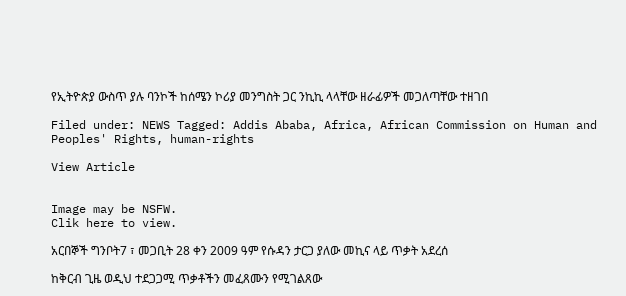የኢትዮጵያ ውስጥ ያሉ ባንኮች ከሰሜን ኮሪያ መንግስት ጋር ንኪኪ ላላቸው ዘራፊዎች መጋለጣቸው ተዘገበ

Filed under: NEWS Tagged: Addis Ababa, Africa, African Commission on Human and Peoples' Rights, human-rights

View Article


Image may be NSFW.
Clik here to view.

አርበኞች ግንቦት7 ፣ መጋቢት 28 ቀን 2009 ዓም የሱዳን ታርጋ ያለው መኪና ላይ ጥቃት አደረሰ

ከቅርብ ጊዜ ወዲህ ተደጋጋሚ ጥቃቶችን መፈጸሙን የሚገልጸው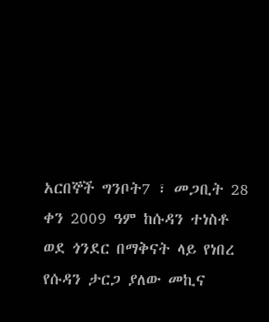አርበኞች ግንቦት7 ፣ መጋቢት 28 ቀን 2009 ዓም ከሱዳን ተነስቶ ወደ ጎንደር በማቅናት ላይ የነበረ የሱዳን ታርጋ ያለው መኪና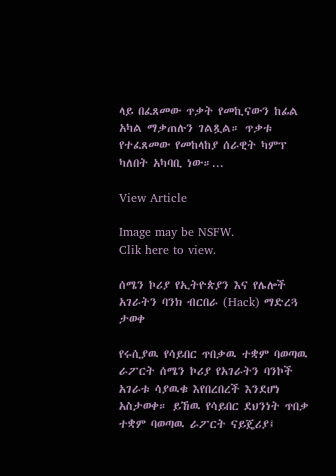ላይ በፈጸመው ጥቃት የመኪናውን ከፊል አካል ማቃጠሉን ገልጿል። ጥቃቱ የተፈጸመው የመከላከያ ሰራዊት ካምፕ ካለበት አካባቢ ነው።...

View Article

Image may be NSFW.
Clik here to view.

ሰሜን ኮሪያ የኢትዮጵያን እና የሌሎች አገራትን ባንክ ብርበራ (Hack) ማድረጓ ታወቀ

የሩሲያዉ የሳይበር ጥበቃዉ ተቋም ባወጣዉ ራፖርት ሰሜን ኮሪያ የአገራትን ባንኮች አገራቱ ሳያዉቁ እየበረበረች እንደሆነ አስታወቀ። ይኸዉ የሳይበር ደህንነት ጥበቃ ተቋም ባወጣዉ ራፖርት ናይጄሪያ፤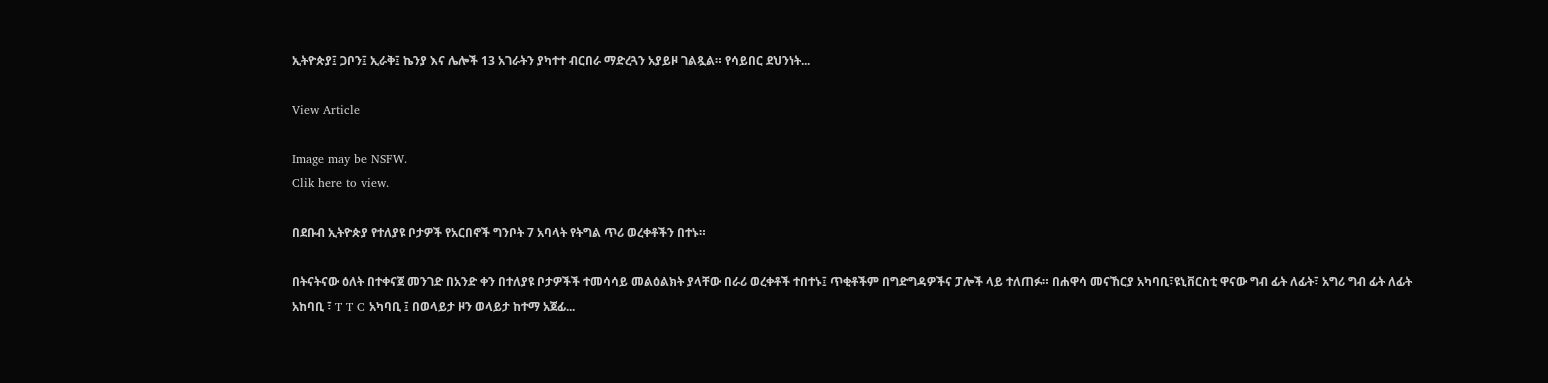ኢትዮጵያ፤ ጋቦን፤ ኢራቅ፤ ኬንያ እና ሌሎች 13 አገራትን ያካተተ ብርበራ ማድረጓን አያይዞ ገልጿል። የሳይበር ደህንነት...

View Article

Image may be NSFW.
Clik here to view.

በደቡብ ኢትዮጵያ የተለያዩ ቦታዎች የአርበኖች ግንቦት 7 አባላት የትግል ጥሪ ወረቀቶችን በተኑ።

በትናትናው ዕለት በተቀናጀ መንገድ በአንድ ቀን በተለያዩ ቦታዎችች ተመሳሳይ መልዕልክት ያላቸው በራሪ ወረቀቶች ተበተኑ፤ ጥቂቶችም በግድግዳዎችና ፓሎች ላይ ተለጠፉ። በሐዋሳ መናኸርያ አካባቢ፣ዩኒቨርስቲ ዋናው ግብ ፊት ለፊት፣ አግሪ ግብ ፊት ለፊት አከባቢ ፣ T T C አካባቢ ፤ በወላይታ ዞን ወላይታ ከተማ አጀፊ...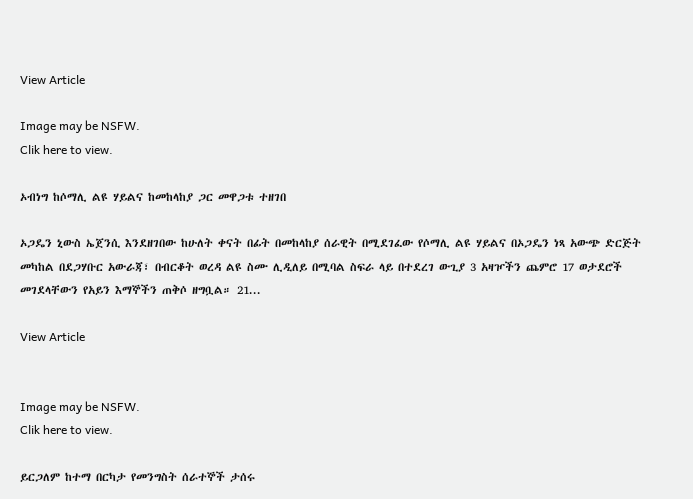View Article

Image may be NSFW.
Clik here to view.

ኦብነግ ከሶማሊ ልዩ ሃይልና ከመከላከያ ጋር መዋጋቱ ተዘገበ

ኦጋዴን ኒውስ ኤጀንሲ እንደዘገበው ከሁለት ቀናት በፊት በመከላከያ ሰራዊት በሚደገፈው የሶማሊ ልዩ ሃይልና በኦጋዴን ነጻ አውጭ ድርጅት መካከል በደጋሃቡር አውራጃ፣ በብርቆት ወረዳ ልዩ ስሙ ሊዲለይ በሚባል ስፍራ ላይ በተደረገ ውጊያ 3 አዛዦችን ጨምሮ 17 ወታደሮች መገደላቸውን የአይን እማኞችን ጠቅሶ ዘግቧል። 21...

View Article


Image may be NSFW.
Clik here to view.

ይርጋለም ከተማ በርካታ የመንግስት ሰራተኞች ታሰሩ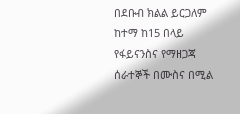በደቡብ ክልል ይርጋለም ከተማ ከ15 በላይ የፋይናንስና የማዘጋጃ ሰራተኞች በሙስና በሚል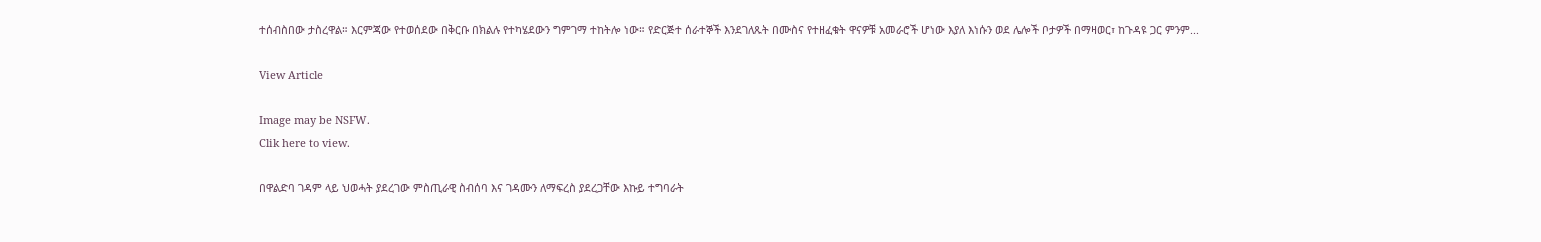ተሰብስበው ታስረዋል። እርምጃው የተወሰደው በቅርቡ በክልሉ የተካሄደውን ግምገማ ተከትሎ ነው። የድርጅተ ሰራተኞች እንደገለጹት በሙስና የተዘፈቁት ዋናዎቹ አመራሮች ሆነው እያለ እነሱን ወደ ሌሎች ቦታዎች በማዛወር፣ ከጉዳዩ ጋር ምንም...

View Article

Image may be NSFW.
Clik here to view.

በዋልድባ ገዳም ላይ ህወሓት ያደረገው ምስጢራዊ ስብሰባ እና ገዳሙን ለማፍረስ ያደረጋቸው እኩይ ተግባራት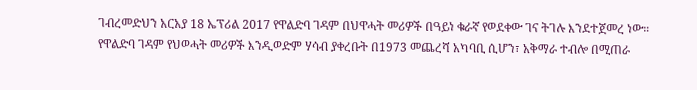ገብረመድህን አርአያ 18 ኤፕሪል 2017 የዋልድባ ገዳም በህዋሓት መሪዎች በዓይነ ቁራኛ የወደቀው ገና ትገሉ እንደተጀመረ ነው። የዋልድባ ገዳም የህወሓት መሪዎች እንዲወድም ሃሳብ ያቀረቡት በ1973 መጨረሻ አካባቢ ሲሆን፣ አቅማራ ተብሎ በሚጠራ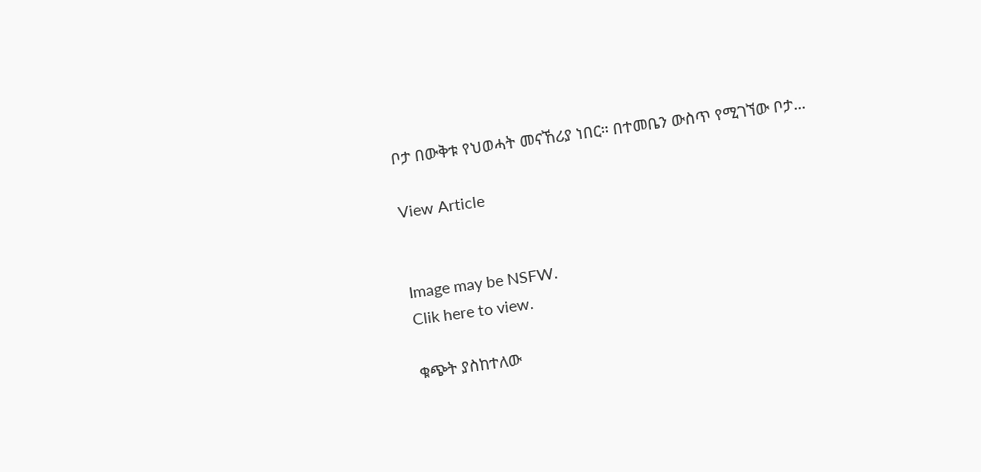ቦታ በውቅቱ የህወሓት መናኸሪያ ነበር። በተመቤን ውስጥ የሚገኘው ቦታ...

View Article


Image may be NSFW.
Clik here to view.

ቁጭት ያስከተለው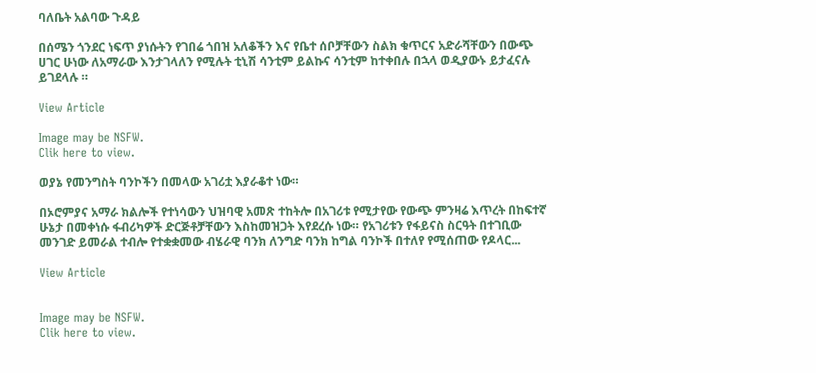ባለቤት አልባው ጉዳይ

በሰሜን ጎንደር ነፍጥ ያነሱትን የገበሬ ጎበዝ አለቆችን እና የቤተ ሰቦቻቸውን ስልክ ቁጥርና አድራሻቸውን በውጭ ሀገር ሁነው ለአማራው እንታገላለን የሚሉት ቲኒሽ ሳንቲም ይልኩና ሳንቲም ከተቀበሉ በኋላ ወዲያውኑ ይታፈናሉ ይገደላሉ ።

View Article

Image may be NSFW.
Clik here to view.

ወያኔ የመንግስት ባንኮችን በመላው አገሪቷ እያራቆተ ነው።

በኦሮምያና አማራ ክልሎች የተነሳውን ህዝባዊ አመጽ ተከትሎ በአገሪቱ የሚታየው የውጭ ምንዛሬ እጥረት በከፍተኛ ሁኔታ በመቀነሱ ፋብሪካዎች ድርጅቶቻቸውን እስከመዝጋት እየደረሱ ነው። የአገሪቱን የፋይናስ ስርዓት በተገቢው መንገድ ይመራል ተብሎ የተቋቋመው ብሄራዊ ባንክ ለንግድ ባንክ ከግል ባንኮች በተለየ የሚሰጠው የዶላር...

View Article


Image may be NSFW.
Clik here to view.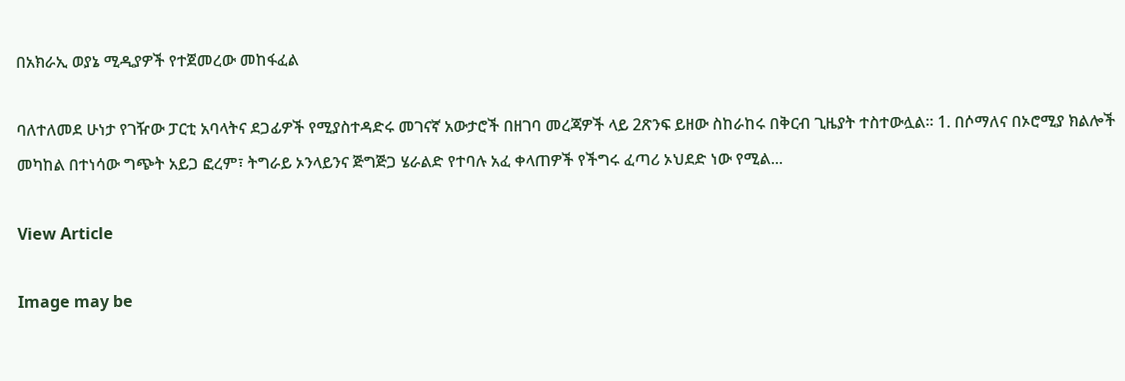በአክራኢ ወያኔ ሚዲያዎች የተጀመረው መከፋፈል

ባለተለመደ ሁነታ የገዥው ፓርቲ አባላትና ደጋፊዎች የሚያስተዳድሩ መገናኛ አውታሮች በዘገባ መረጃዎች ላይ 2ጽንፍ ይዘው ስከራከሩ በቅርብ ጊዜያት ተስተውሏል። 1. በሶማለና በኦሮሚያ ክልሎች መካከል በተነሳው ግጭት አይጋ ፎረም፣ ትግራይ ኦንላይንና ጅግጅጋ ሄራልድ የተባሉ አፈ ቀላጠዎች የችግሩ ፈጣሪ ኦህደድ ነው የሚል...

View Article

Image may be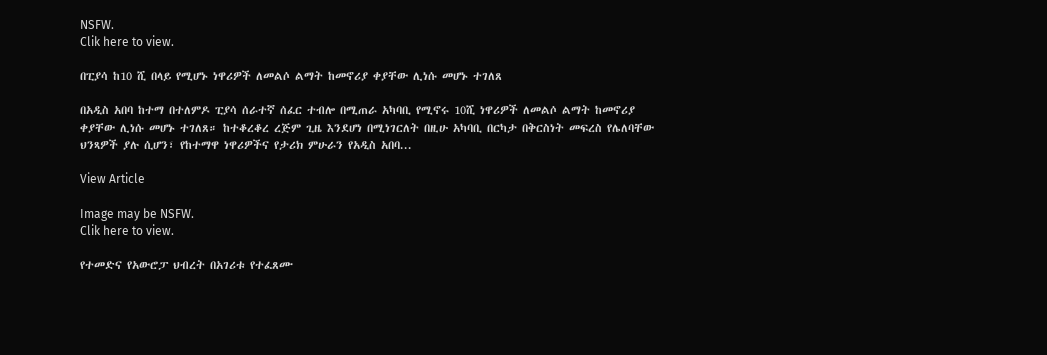NSFW.
Clik here to view.

በፒያሳ ከ10 ሺ በላይ የሚሆኑ ነዋሪዎች ለመልሶ ልማት ከመኖሪያ ቀያቸው ሊነሱ መሆኑ ተገለጸ

በአዲስ አበባ ከተማ በተለምዶ ፒያሳ ሰራተኛ ሰፈር ተብሎ በሚጠራ አካባቢ የሚኖሩ 10ሺ ነዋሪዎች ለመልሶ ልማት ከመኖሪያ ቀያቸው ሊነሱ መሆኑ ተገለጸ። ከተቆረቆረ ረጅም ጊዜ እንደሆነ በሚነገርለት በዚሁ አካባቢ በርካታ በቅርስነት መፍረስ የሌለባቸው ህንጻዎች ያሉ ሲሆን፣ የከተማዋ ነዋሪዎችና የታሪክ ምሁራን የአዲስ አበባ...

View Article

Image may be NSFW.
Clik here to view.

የተመድና የአውሮፓ ህብረት በአገሪቱ የተፈጸሙ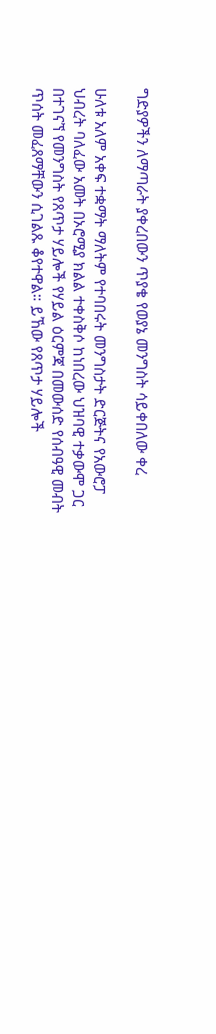ግድያዎችን ለማጣራት ያቀረበውን ጥያቄ የወያኔ መንግስት ሳይቀበለው ቀረ

ሁለቱ አለም አቀፍ ተቋማት ማለትም የተባበሩት መንግስታት ድርጅትና የአውሮፓ ህብረት ባለፈው አመት በኦሮሚያ ክልል ተቀስቅሶ ከነበረው ህዝባዊ ተቃውሞ ጋር በተገናኘ የመንግስት የጸጥታ ሃይሎች የሃይል ዕርምጃ በመውሰድ የሰብዓዊ መብት ጥሰት መፈጸማቸውን ሲገልጹ ቆየተዋል። ይኸው የጸጥታ ሃይሎች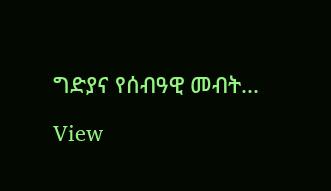ግድያና የሰብዓዊ መብት...

View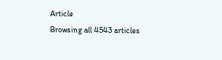Article
Browsing all 4543 articles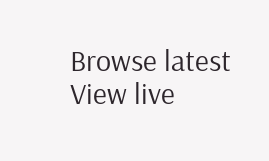Browse latest View live